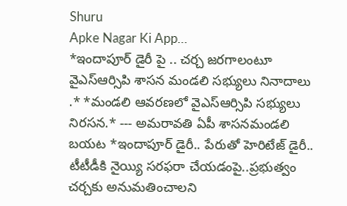Shuru
Apke Nagar Ki App…
*ఇందాపూర్ డైరీ పై .. చర్చ జరగాలంటూ వైఎస్ఆర్సిపి శాసన మండలి సభ్యులు నినాదాలు .* *మండలి ఆవరణలో వైఎస్ఆర్సిపి సభ్యులు నిరసన.* --- అమరావతి ఏపీ శాసనమండలి బయట *ఇందాపూర్ డైరీ.. పేరుతో హెరిటేజ్ డైరీ.. టీటీడీకి నైయ్యి సరఫరా చేయడంపై..ప్రభుత్వం చర్చకు అనుమతించాలని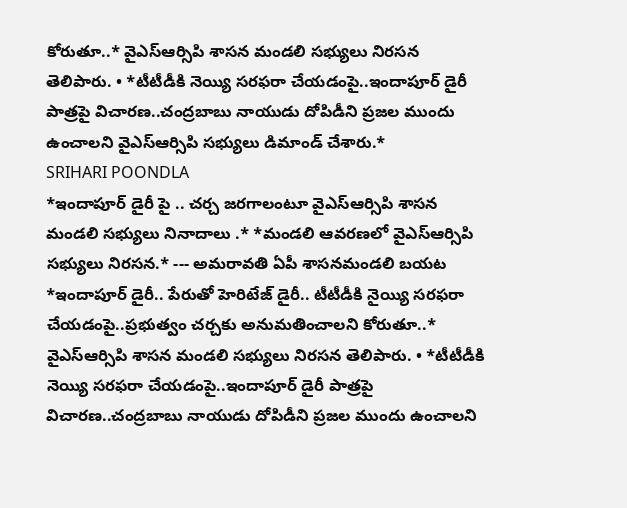కోరుతూ..* వైఎస్ఆర్సిపి శాసన మండలి సభ్యులు నిరసన తెలిపారు. • *టీటీడీకి నెయ్యి సరఫరా చేయడంపై..ఇందాపూర్ డైరీ పాత్రపై విచారణ..చంద్రబాబు నాయుడు దోపిడీని ప్రజల ముందు ఉంచాలని వైఎస్ఆర్సిపి సభ్యులు డిమాండ్ చేశారు.*
SRIHARI POONDLA
*ఇందాపూర్ డైరీ పై .. చర్చ జరగాలంటూ వైఎస్ఆర్సిపి శాసన మండలి సభ్యులు నినాదాలు .* *మండలి ఆవరణలో వైఎస్ఆర్సిపి సభ్యులు నిరసన.* --- అమరావతి ఏపీ శాసనమండలి బయట *ఇందాపూర్ డైరీ.. పేరుతో హెరిటేజ్ డైరీ.. టీటీడీకి నైయ్యి సరఫరా చేయడంపై..ప్రభుత్వం చర్చకు అనుమతించాలని కోరుతూ..* వైఎస్ఆర్సిపి శాసన మండలి సభ్యులు నిరసన తెలిపారు. • *టీటీడీకి నెయ్యి సరఫరా చేయడంపై..ఇందాపూర్ డైరీ పాత్రపై విచారణ..చంద్రబాబు నాయుడు దోపిడీని ప్రజల ముందు ఉంచాలని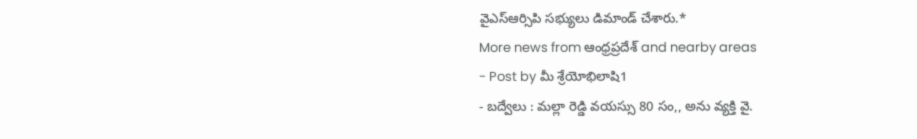వైఎస్ఆర్సిపి సభ్యులు డిమాండ్ చేశారు.*
More news from ఆంధ్రప్రదేశ్ and nearby areas
- Post by మీ శ్రేయోభిలాషి1
- బద్వేలు : మల్లా రెడ్డి వయస్సు 80 సం,, అను వ్యక్తి వై.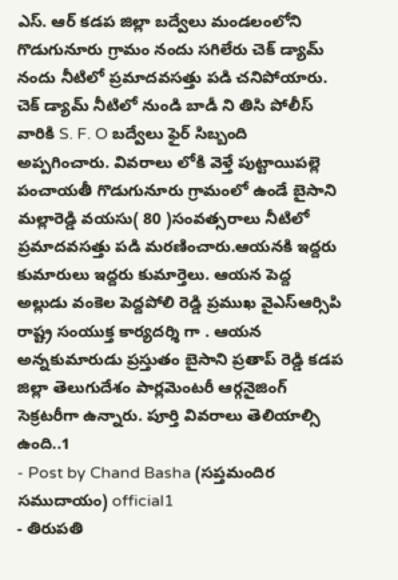ఎస్. ఆర్ కడప జిల్లా బద్వేలు మండలంలోని గొడుగునూరు గ్రామం నందు సగిలేరు చెక్ డ్యామ్ నందు నీటిలో ప్రమాదవసత్తు పడి చనిపోయారు. చెక్ డ్యామ్ నీటిలో నుండి బాడీ ని తిసి పోలీస్ వారికి S. F. O బద్వేలు ఫైర్ సిబ్బంది అప్పగించారు. వివరాలు లోకి వెళ్తే పుట్టాయిపల్లె పంచాయతీ గొడుగునూరు గ్రామంలో ఉండే బైసాని మల్లారెడ్డి వయసు( 80 )సంవత్సరాలు నీటిలో ప్రమాదవసత్తు పడి మరణించారు.ఆయనకి ఇద్దరు కుమారులు ఇద్దరు కుమార్తెలు. ఆయన పెద్ద అల్లుడు వంకెల పెద్దపోలి రెడ్డి ప్రముఖ వైఎస్ఆర్సిపి రాష్ట్ర సంయుక్త కార్యదర్శి గా . ఆయన అన్నకుమారుడు ప్రస్తుతం బైసాని ప్రతాప్ రెడ్డి కడప జిల్లా తెలుగుదేశం పార్లమెంటరీ ఆర్గనైజింగ్ సెక్రటరీగా ఉన్నారు. పూర్తి వివరాలు తెలియాల్సి ఉంది..1
- Post by Chand Basha (సప్తమందిర సముదాయం) official1
- తిరుపతి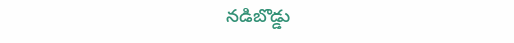నడిబొడ్డు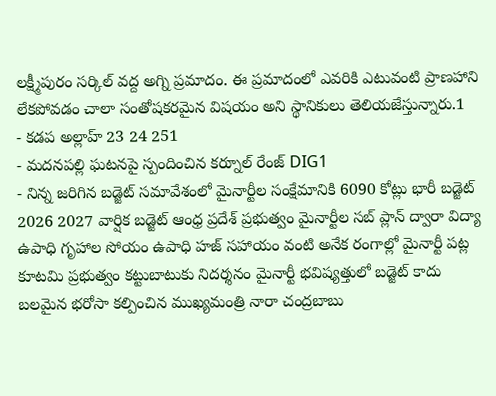లక్ష్మీపురం సర్కిల్ వద్ద అగ్ని ప్రమాదం. ఈ ప్రమాదంలో ఎవరికి ఎటువంటి ప్రాణహాని లేకపోవడం చాలా సంతోషకరమైన విషయం అని స్థానికులు తెలియజేస్తున్నారు.1
- కడప అల్లాహ్ 23 24 251
- మదనపల్లి ఘటనపై స్పందించిన కర్నూల్ రేంజ్ DIG1
- నిన్న జరిగిన బడ్జెట్ సమావేశంలో మైనార్టీల సంక్షేమానికి 6090 కోట్లు భారీ బడ్జెట్ 2026 2027 వార్షిక బడ్జెట్ ఆంధ్ర ప్రదేశ్ ప్రభుత్వం మైనార్టీల సబ్ ప్లాన్ ద్వారా విద్యా ఉపాధి గృహాల సోయం ఉపాధి హజ్ సహాయం వంటి అనేక రంగాల్లో మైనార్టీ పట్ల కూటమి ప్రభుత్వం కట్టుబాటుకు నిదర్శనం మైనార్టీ భవిష్యత్తులో బడ్జెట్ కాదు బలమైన భరోసా కల్పించిన ముఖ్యమంత్రి నారా చంద్రబాబు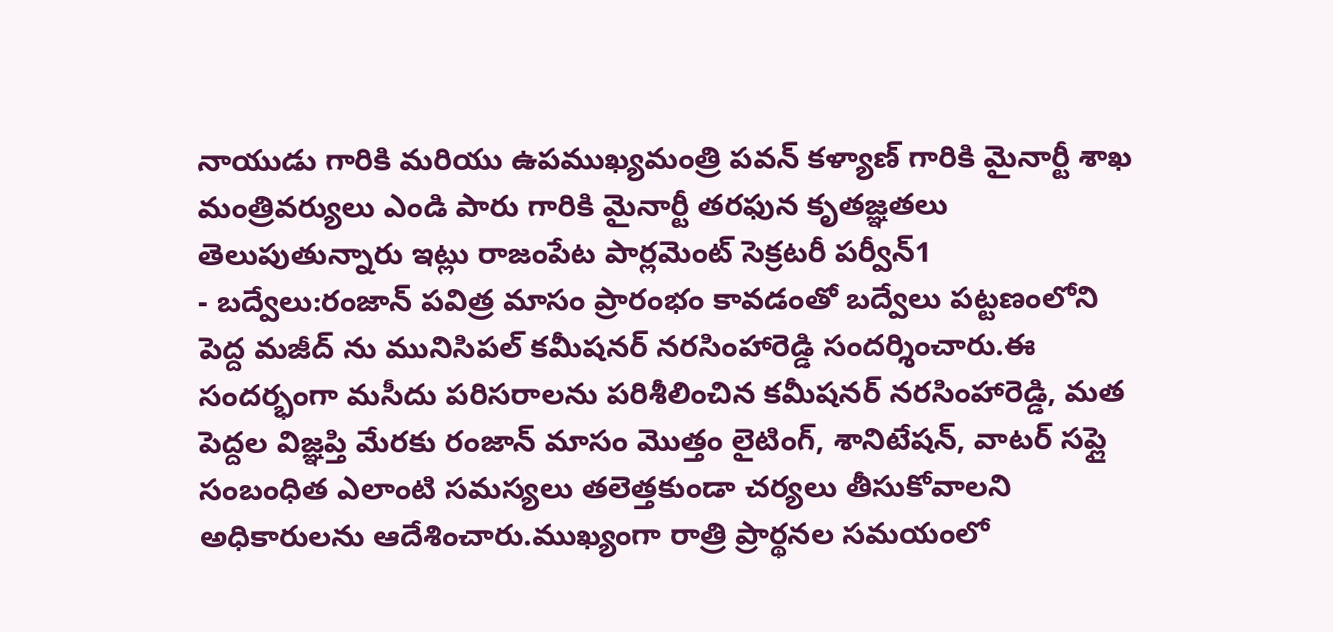నాయుడు గారికి మరియు ఉపముఖ్యమంత్రి పవన్ కళ్యాణ్ గారికి మైనార్టీ శాఖ మంత్రివర్యులు ఎండి పారు గారికి మైనార్టీ తరఫున కృతజ్ఞతలు తెలుపుతున్నారు ఇట్లు రాజంపేట పార్లమెంట్ సెక్రటరీ పర్వీన్1
- బద్వేలు:రంజాన్ పవిత్ర మాసం ప్రారంభం కావడంతో బద్వేలు పట్టణంలోని పెద్ద మజీద్ ను మునిసిపల్ కమీషనర్ నరసింహారెడ్డి సందర్శించారు.ఈ సందర్భంగా మసీదు పరిసరాలను పరిశీలించిన కమీషనర్ నరసింహారెడ్డి, మత పెద్దల విజ్ఞప్తి మేరకు రంజాన్ మాసం మొత్తం లైటింగ్, శానిటేషన్, వాటర్ సప్లై సంబంధిత ఎలాంటి సమస్యలు తలెత్తకుండా చర్యలు తీసుకోవాలని అధికారులను ఆదేశించారు.ముఖ్యంగా రాత్రి ప్రార్థనల సమయంలో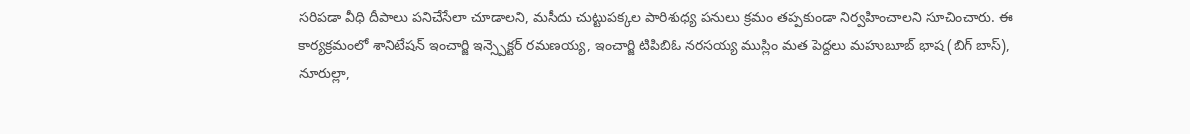సరిపడా వీధి దీపాలు పనిచేసేలా చూడాలని, మసీదు చుట్టుపక్కల పారిశుధ్య పనులు క్రమం తప్పకుండా నిర్వహించాలని సూచించారు. ఈ కార్యక్రమంలో శానిటేషన్ ఇంచార్జి ఇన్స్పెక్టర్ రమణయ్య, ఇంచార్జి టిపిబిఓ నరసయ్య ముస్లిం మత పెద్దలు మహుబూబ్ భాష (బిగ్ బాస్), నూరుల్లా,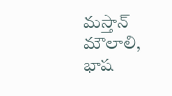మస్తాన్ మౌలాలి, భాష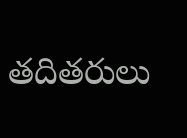తదితరులు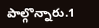పాల్గొన్నారు.1